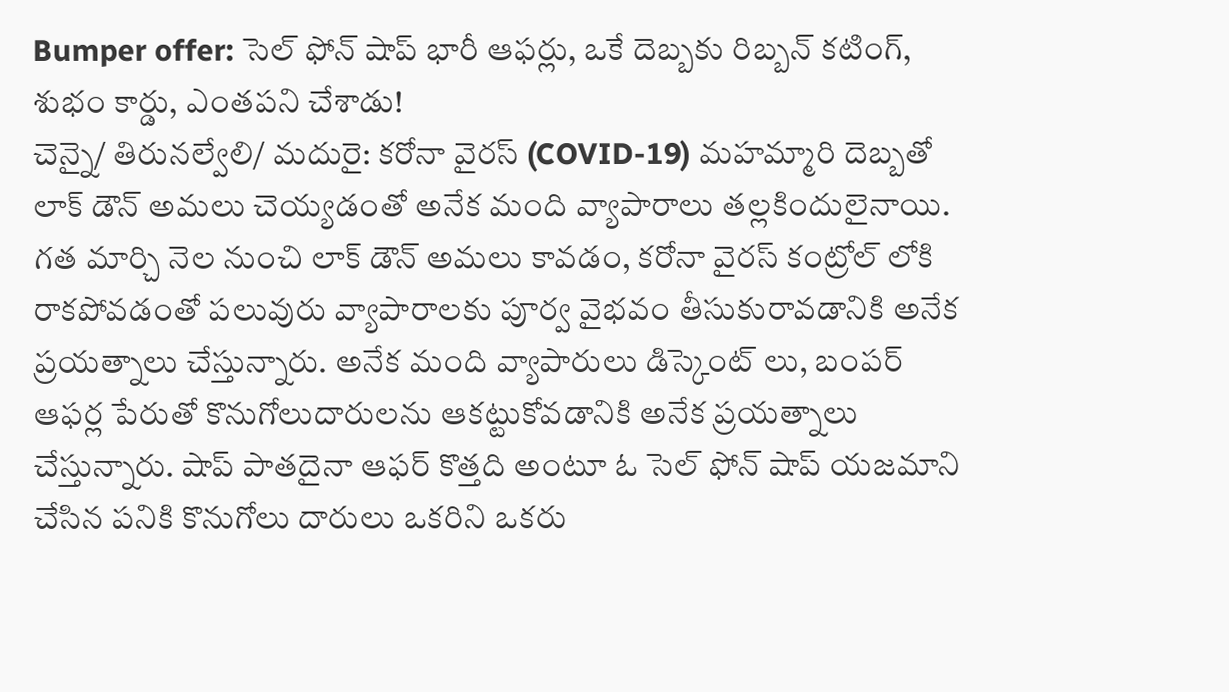Bumper offer: సెల్ ఫోన్ షాప్ భారీ ఆఫర్లు, ఒకే దెబ్బకు రిబ్బన్ కటింగ్, శుభం కార్డు, ఎంతపని చేశాడు!
చెన్నై/ తిరునల్వేలి/ మదురై: కరోనా వైరస్ (COVID-19) మహమ్మారి దెబ్బతో లాక్ డౌన్ అమలు చెయ్యడంతో అనేక మంది వ్యాపారాలు తల్లకిందులైనాయి. గత మార్చి నెల నుంచి లాక్ డౌన్ అమలు కావడం, కరోనా వైరస్ కంట్రోల్ లోకి రాకపోవడంతో పలువురు వ్యాపారాలకు పూర్వ వైభవం తీసుకురావడానికి అనేక ప్రయత్నాలు చేస్తున్నారు. అనేక మంది వ్యాపారులు డిస్కెంట్ లు, బంపర్ ఆఫర్ల పేరుతో కొనుగోలుదారులను ఆకట్టుకోవడానికి అనేక ప్రయత్నాలు చేస్తున్నారు. షాప్ పాతదైనా ఆఫర్ కొత్తది అంటూ ఓ సెల్ ఫోన్ షాప్ యజమాని చేసిన పనికి కొనుగోలు దారులు ఒకరిని ఒకరు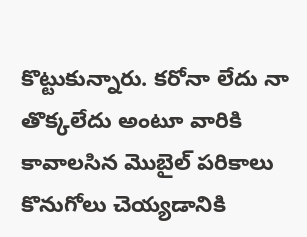కొట్టుకున్నారు. కరోనా లేదు నా తొక్కలేదు అంటూ వారికి కావాలసిన మొబైల్ పరికాలు కొనుగోలు చెయ్యడానికి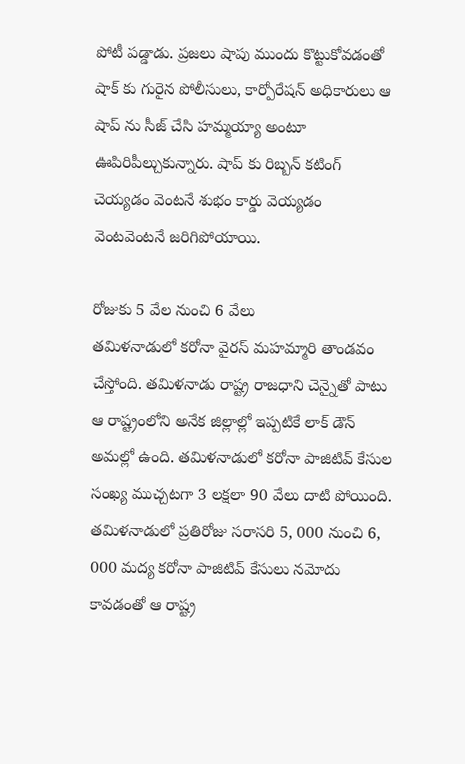పోటీ పడ్డాడు. ప్రజలు షాపు ముందు కొట్టుకోవడంతో షాక్ కు గురైన పోలీసులు, కార్పోరేషన్ అధికారులు ఆ షాప్ ను సీజ్ చేసి హమ్మయ్యా అంటూ ఊపిరిపీల్చుకున్నారు. షాప్ కు రిబ్బన్ కటింగ్ చెయ్యడం వెంటనే శుభం కార్డు వెయ్యడం వెంటవెంటనే జరిగిపోయాయి.

రోజుకు 5 వేల నుంచి 6 వేలు
తమిళనాడులో కరోనా వైరస్ మహమ్మారి తాండవం చేస్తోంది. తమిళనాడు రాష్ట్ర రాజధాని చెన్నైతో పాటు ఆ రాష్ట్రంలోని అనేక జిల్లాల్లో ఇప్పటికే లాక్ డౌన్ అమల్లో ఉంది. తమిళనాడులో కరోనా పాజిటివ్ కేసుల సంఖ్య ముచ్చటగా 3 లక్షలా 90 వేలు దాటి పోయింది. తమిళనాడులో ప్రతిరోజు సరాసరి 5, 000 నుంచి 6, 000 మద్య కరోనా పాజిటివ్ కేసులు నమోదు కావడంతో ఆ రాష్ట్ర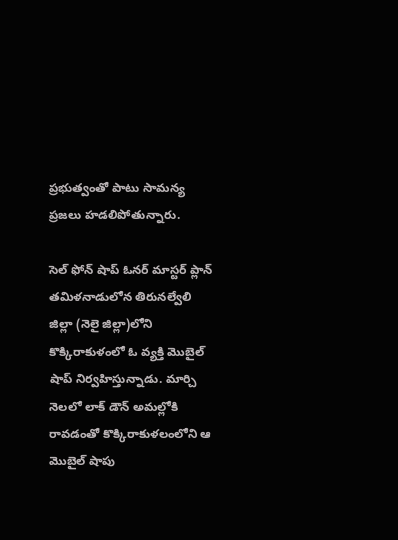ప్రభుత్వంతో పాటు సామన్య ప్రజలు హడలిపోతున్నారు.

సెల్ ఫోన్ షాప్ ఓనర్ మాస్టర్ ప్లాన్
తమిళనాడులోన తిరునల్వేలి జిల్లా (నెలై జిల్లా)లోని కొక్కిరాకుళంలో ఓ వ్యక్తి మొబైల్ షాప్ నిర్వహిస్తున్నాడు. మార్చి నెలలో లాక్ డౌన్ అమల్లోకి రావడంతో కొక్కిరాకుళలంలోని ఆ మొబైల్ షాపు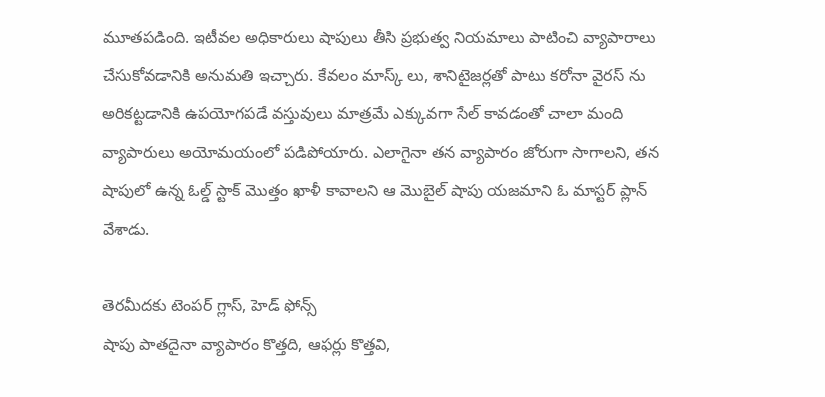మూతపడింది. ఇటీవల అధికారులు షాపులు తీసి ప్రభుత్వ నియమాలు పాటించి వ్యాపారాలు చేసుకోవడానికి అనుమతి ఇచ్చారు. కేవలం మాస్క్ లు, శానిటైజర్లతో పాటు కరోనా వైరస్ ను అరికట్టడానికి ఉపయోగపడే వస్తువులు మాత్రమే ఎక్కువగా సేల్ కావడంతో చాలా మంది వ్యాపారులు అయోమయంలో పడిపోయారు. ఎలాగైనా తన వ్యాపారం జోరుగా సాగాలని, తన షాపులో ఉన్న ఓల్డ్ స్టాక్ మొత్తం ఖాళీ కావాలని ఆ మొబైల్ షాపు యజమాని ఓ మాస్టర్ ప్లాన్ వేశాడు.

తెరమీదకు టెంపర్ గ్లాస్, హెడ్ ఫోన్స్
షాపు పాతదైనా వ్యాపారం కొత్తది, ఆఫర్లు కొత్తవి,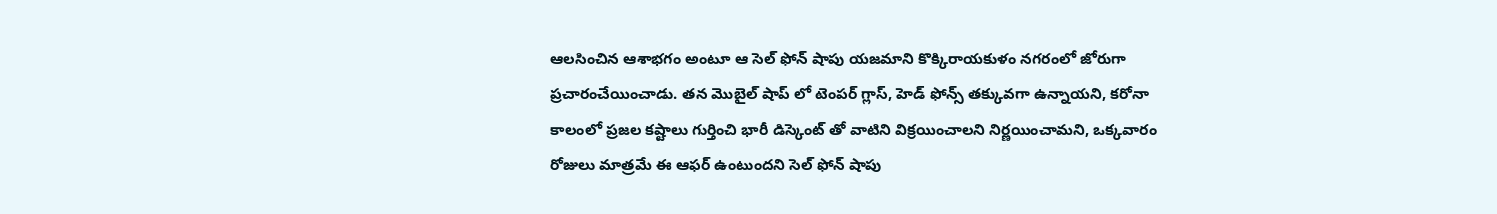ఆలసించిన ఆశాభగం అంటూ ఆ సెల్ ఫోన్ షాపు యజమాని కొక్కిరాయకుళం నగరంలో జోరుగా ప్రచారంచేయించాడు. తన మొబైల్ షాప్ లో టెంపర్ గ్లాస్, హెడ్ ఫోన్స్ తక్కువగా ఉన్నాయని, కరోనా కాలంలో ప్రజల కష్టాలు గుర్తించి భారీ డిస్కెంట్ తో వాటిని విక్రయించాలని నిర్ణయించామని, ఒక్కవారం రోజులు మాత్రమే ఈ ఆఫర్ ఉంటుందని సెల్ ఫోన్ షాపు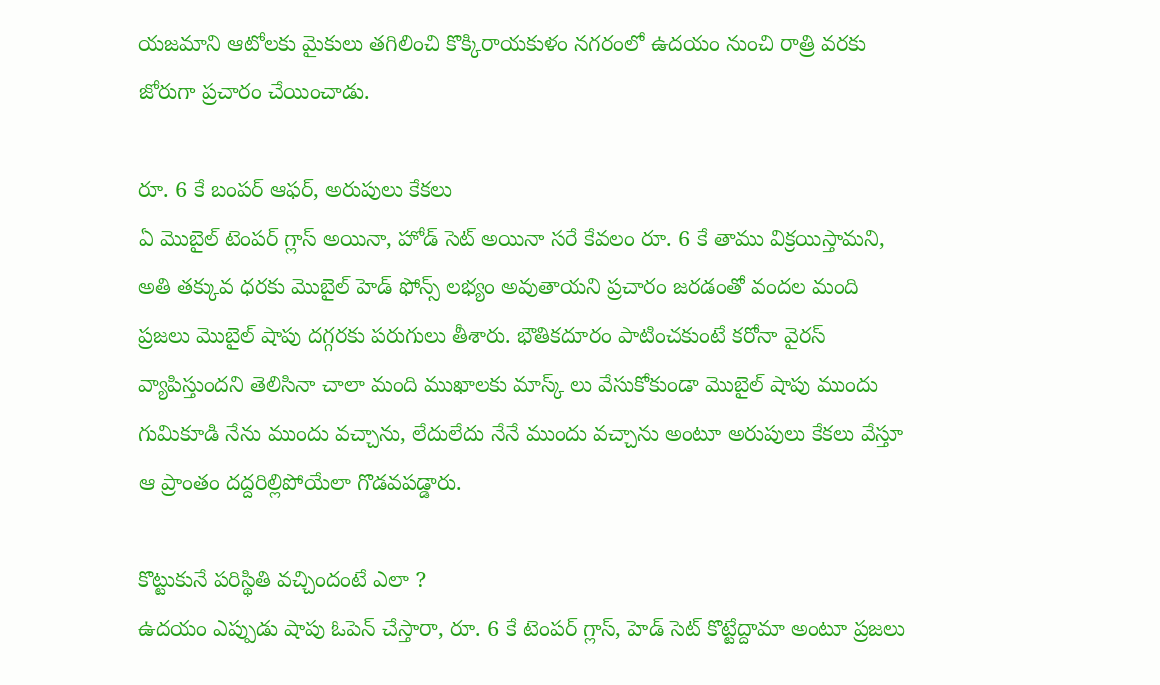యజమాని ఆటోలకు మైకులు తగిలించి కొక్కిరాయకుళం నగరంలో ఉదయం నుంచి రాత్రి వరకు జోరుగా ప్రచారం చేయించాడు.

రూ. 6 కే బంపర్ ఆఫర్, అరుపులు కేకలు
ఏ మొబైల్ టెంపర్ గ్లాస్ అయినా, హోడ్ సెట్ అయినా సరే కేవలం రూ. 6 కే తాము విక్రయిస్తామని, అతి తక్కువ ధరకు మొబైల్ హెడ్ ఫోన్స్ లభ్యం అవుతాయని ప్రచారం జరడంతో వందల మంది ప్రజలు మొబైల్ షాపు దగ్గరకు పరుగులు తీశారు. భౌతికదూరం పాటించకుంటే కరోనా వైరస్ వ్యాపిస్తుందని తెలిసినా చాలా మంది ముఖాలకు మాస్క్ లు వేసుకోకుండా మొబైల్ షాపు ముందు గుమికూడి నేను ముందు వచ్చాను, లేదులేదు నేనే ముందు వచ్చాను అంటూ అరుపులు కేకలు వేస్తూ ఆ ప్రాంతం దద్దరిల్లిపోయేలా గొడవపడ్డారు.

కొట్టుకునే పరిస్థితి వచ్చిందంటే ఎలా ?
ఉదయం ఎప్పుడు షాపు ఓపెన్ చేస్తారా, రూ. 6 కే టెంపర్ గ్లాస్, హెడ్ సెట్ కొట్టేద్దామా అంటూ ప్రజలు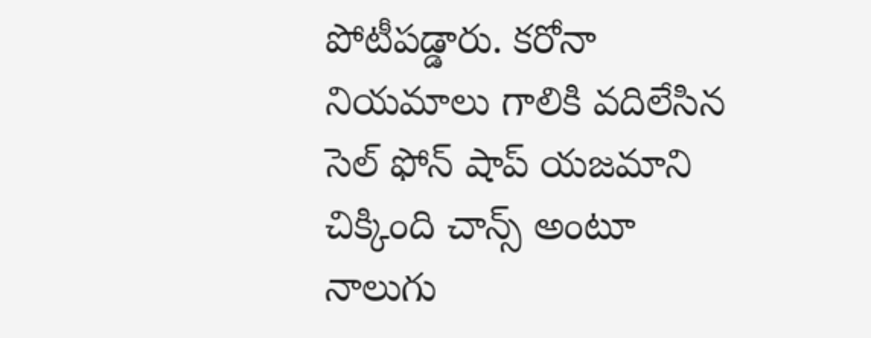పోటీపడ్డారు. కరోనా నియమాలు గాలికి వదిలేసిన సెల్ ఫోన్ షాప్ యజమాని చిక్కింది చాన్స్ అంటూ నాలుగు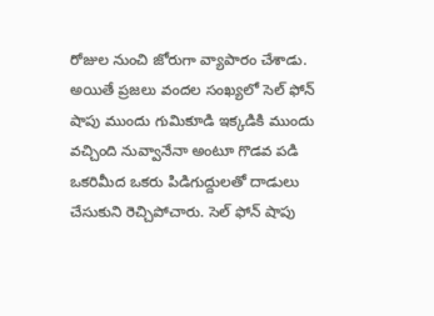రోజుల నుంచి జోరుగా వ్యాపారం చేశాడు. అయితే ప్రజలు వందల సంఖ్యలో సెల్ ఫోన్ షాపు ముందు గుమికూడి ఇక్కడికి ముందు వచ్చింది నువ్వానేనా అంటూ గొడవ పడి ఒకరిమీద ఒకరు పిడిగుద్దులతో దాడులు చేసుకుని రెచ్చిపోచారు. సెల్ ఫోన్ షాపు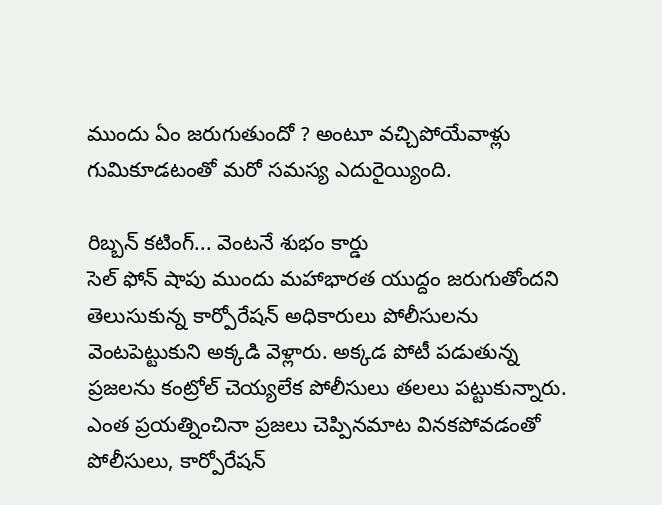ముందు ఏం జరుగుతుందో ? అంటూ వచ్చిపోయేవాళ్లు గుమికూడటంతో మరో సమస్య ఎదురైయ్యింది.

రిబ్బన్ కటింగ్... వెంటనే శుభం కార్డు
సెల్ ఫోన్ షాపు ముందు మహాభారత యుద్దం జరుగుతోందని తెలుసుకున్న కార్పోరేషన్ అధికారులు పోలీసులను వెంటపెట్టుకుని అక్కడి వెళ్లారు. అక్కడ పోటీ పడుతున్న ప్రజలను కంట్రోల్ చెయ్యలేక పోలీసులు తలలు పట్టుకున్నారు. ఎంత ప్రయత్నించినా ప్రజలు చెప్పినమాట వినకపోవడంతో పోలీసులు, కార్పోరేషన్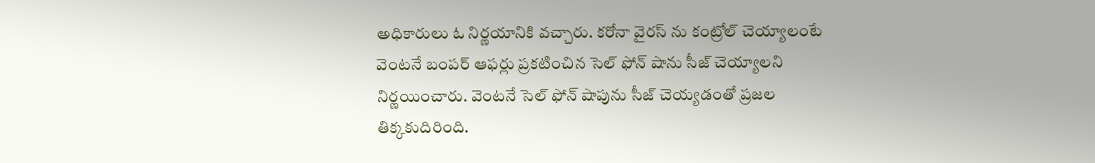అధికారులు ఓ నిర్ణయానికి వచ్చారు. కరోనా వైరస్ ను కంట్రోల్ చెయ్యాలంటే వెంటనే బంపర్ ఆఫర్లు ప్రకటించిన సెల్ ఫోన్ షాను సీజ్ చెయ్యాలని నిర్ణయించారు. వెంటనే సెల్ ఫోన్ షాపును సీజ్ చెయ్యడంతో ప్రజల తిక్కకుదిరింది.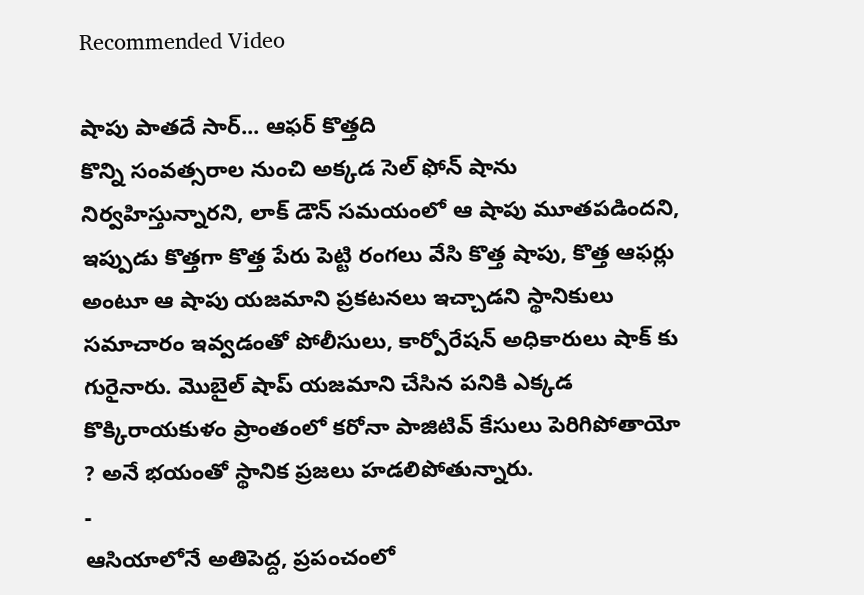Recommended Video

షాపు పాతదే సార్... ఆఫర్ కొత్తది
కొన్ని సంవత్సరాల నుంచి అక్కడ సెల్ ఫోన్ షాను నిర్వహిస్తున్నారని, లాక్ డౌన్ సమయంలో ఆ షాపు మూతపడిందని, ఇప్పుడు కొత్తగా కొత్త పేరు పెట్టి రంగలు వేసి కొత్త షాపు, కొత్త ఆఫర్లు అంటూ ఆ షాపు యజమాని ప్రకటనలు ఇచ్చాడని స్థానికులు సమాచారం ఇవ్వడంతో పోలీసులు, కార్పోరేషన్ అధికారులు షాక్ కు గురైనారు. మొబైల్ షాప్ యజమాని చేసిన పనికి ఎక్కడ కొక్కిరాయకుళం ప్రాంతంలో కరోనా పాజిటివ్ కేసులు పెరిగిపోతాయో ? అనే భయంతో స్థానిక ప్రజలు హడలిపోతున్నారు.
-
ఆసియాలోనే అతిపెద్ద, ప్రపంచంలో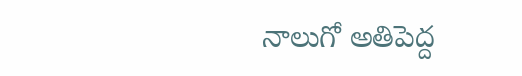నాలుగో అతిపెద్ద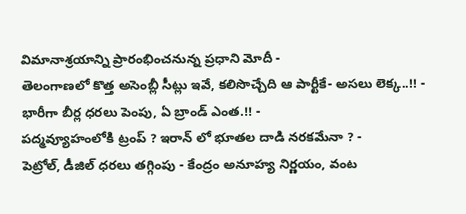విమానాశ్రయాన్ని ప్రారంభించనున్న ప్రధాని మోదీ -
తెలంగాణలో కొత్త అసెంబ్లీ సీట్లు ఇవే, కలిసొచ్చేది ఆ పార్టీకే- అసలు లెక్క..!! -
భారీగా బీర్ల ధరలు పెంపు, ఏ బ్రాండ్ ఎంత.!! -
పద్మవ్యూహంలోకి ట్రంప్ ? ఇరాన్ లో భూతల దాడి నరకమేనా ? -
పెట్రోల్, డీజిల్ ధరలు తగ్గింపు - కేంద్రం అనూహ్య నిర్ణయం, వంట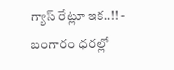గ్యాస్ రేట్లూ ఇక..!! -
బంగారం ధరల్లో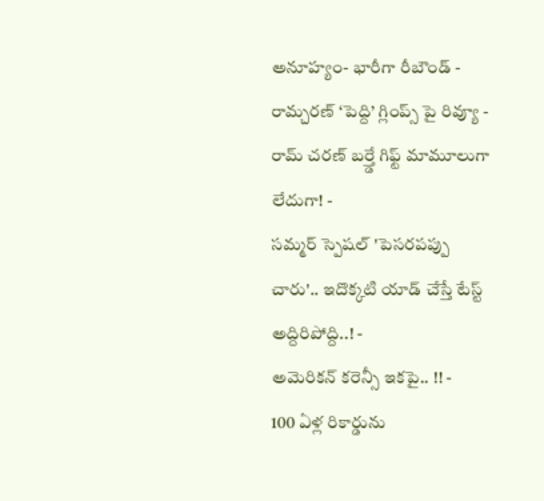అనూహ్యం- భారీగా రీబౌండ్ -
రామ్చరణ్ ‘పెద్ది’ గ్లింప్స్ పై రివ్యూ -
రామ్ చరణ్ బర్త్డే గిఫ్ట్ మామూలుగా లేదుగా! -
సమ్మర్ స్పెషల్ 'పెసరపప్పు చారు'.. ఇదొక్కటి యాడ్ చేస్తే టేస్ట్ అద్దిరిపోద్ది..! -
అమెరికన్ కరెన్సీ ఇకపై.. !! -
100 ఏళ్ల రికార్డును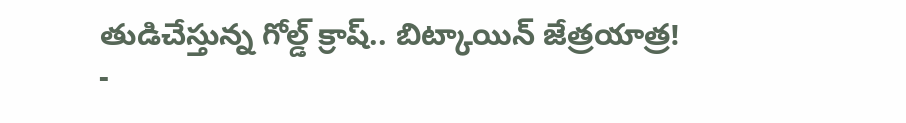తుడిచేస్తున్న గోల్డ్ క్రాష్.. బిట్కాయిన్ జేత్రయాత్ర! -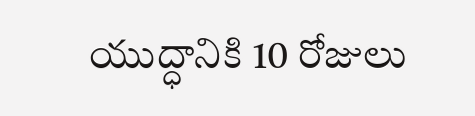యుద్ధానికి 10 రోజులు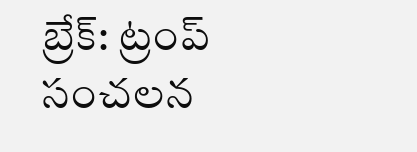బ్రేక్: ట్రంప్ సంచలన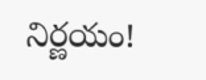నిర్ణయం!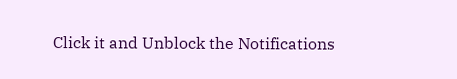Click it and Unblock the Notifications